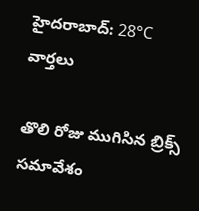హైదరాబాద్: 28°C
వార్తలు

తొలి రోజు ముగిసిన బ్రిక్స్ సమావేశం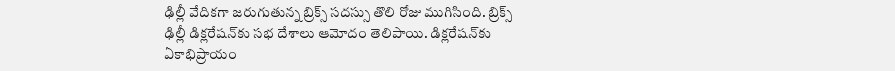ఢిల్లీ వేదికగా జరుగుతున్న బ్రిక్స్ సదస్సు తొలి రోజు ముగిసింది. బ్రిక్స్ ఢిల్లీ డిక్లరేషన్‌కు సభ దేశాలు ఆమోదం తెలిపాయి. డిక్లరేషన్‌కు ఏకాభిప్రాయం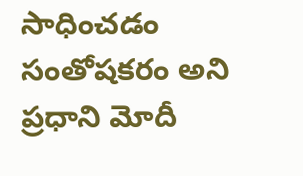సాధించడం సంతోషకరం అని ప్రధాని మోదీ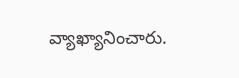వ్యాఖ్యానించారు.